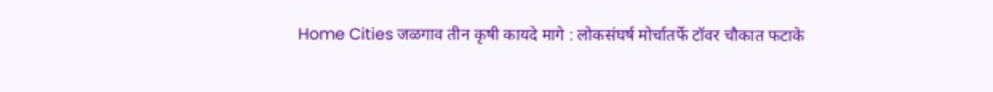Home Cities जळगाव तीन कृषी कायदे मागे : लोकसंघर्ष मोर्चातर्फे टॉवर चौकात फटाके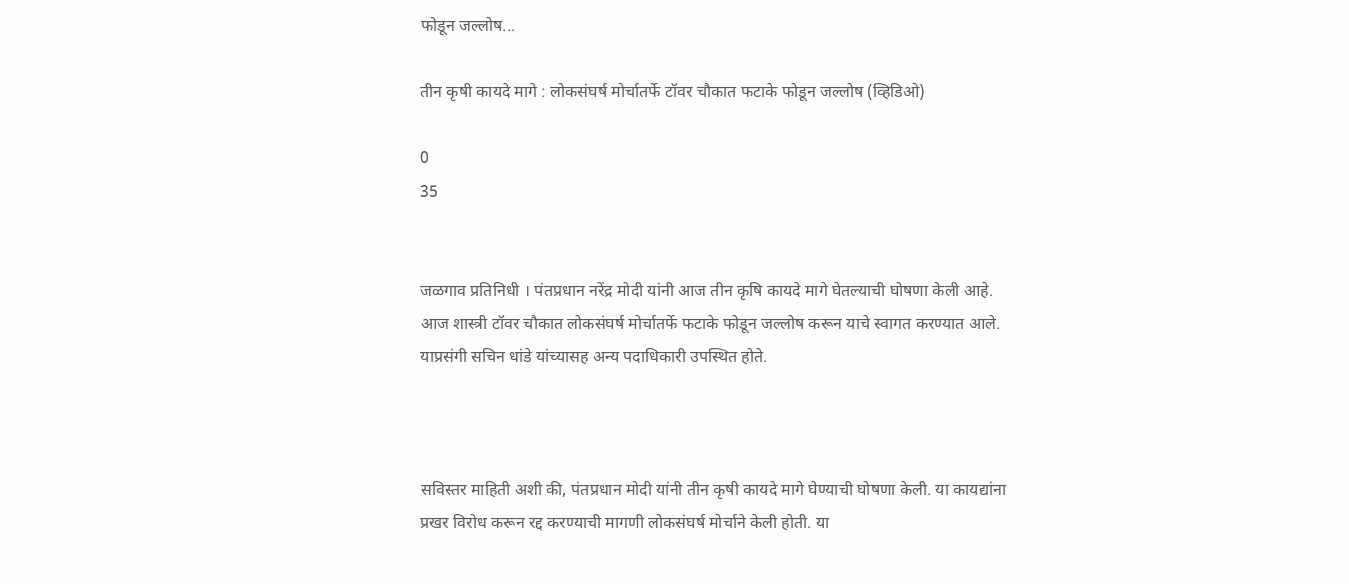फोडून जल्लोष...

तीन कृषी कायदे मागे : लोकसंघर्ष मोर्चातर्फे टॉवर चौकात फटाके फोडून जल्लोष (व्हिडिओ)

0
35


जळगाव प्रतिनिधी । पंतप्रधान नरेंद्र मोदी यांनी आज तीन कृषि कायदे मागे घेतल्याची घोषणा केली आहे. आज शास्त्री टॉवर चौकात लोकसंघर्ष मोर्चातर्फे फटाके फोडून जल्लोष करून याचे स्वागत करण्यात आले. याप्रसंगी सचिन धांडे यांच्यासह अन्य पदाधिकारी उपस्थित होते.



सविस्तर माहिती अशी की, पंतप्रधान मोदी यांनी तीन कृषी कायदे मागे घेण्याची घोषणा केली. या कायद्यांना प्रखर विरोध करून रद्द करण्याची मागणी लोकसंघर्ष मोर्चाने केली होती. या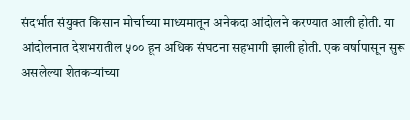संदर्भात संयुक्त किसान मोर्चाच्या माध्यमातून अनेकदा आंदोलने करण्यात आली होती. या आंदोलनात देशभरातील ५०० हून अधिक संघटना सहभागी झाली होती. एक वर्षापासून सुरू असलेल्या शेतकऱ्यांच्या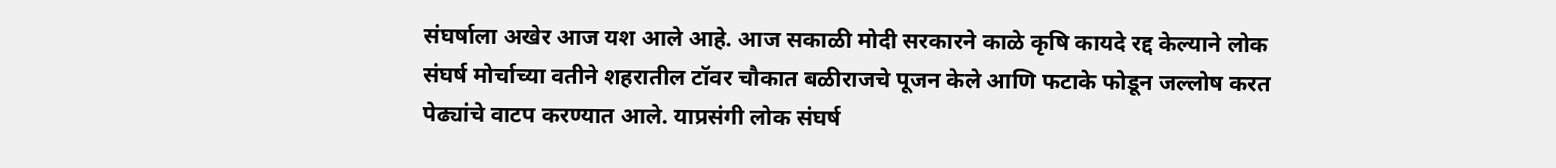संघर्षाला अखेर आज यश आले आहे. आज सकाळी मोदी सरकारने काळे कृषि कायदे रद्द केल्याने लोक संघर्ष मोर्चाच्या वतीने शहरातील टॉवर चौकात बळीराजचे पूजन केले आणि फटाके फोडून जल्लोष करत पेढ्यांचे वाटप करण्यात आले. याप्रसंगी लोक संघर्ष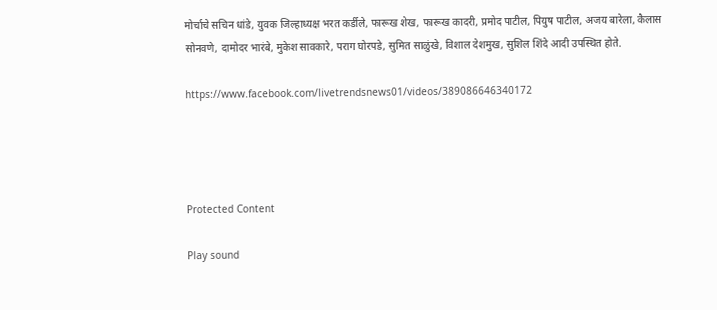मोर्चाचे सचिन धांडे, युवक जिल्हाध्यक्ष भरत कर्डीले, फारूख शेख, फारूख कादरी, प्रमोद पाटील, पियुष पाटील, अजय बारेला, कैलास सोनवणे, दामोदर भारंबे, मुकेश सावकारे, पराग घोरपडे, सुमित साळुंखे, विशाल देशमुख, सुशिल शिंदे आदी उपस्थित होते.

https://www.facebook.com/livetrendsnews01/videos/389086646340172




Protected Content

Play sound